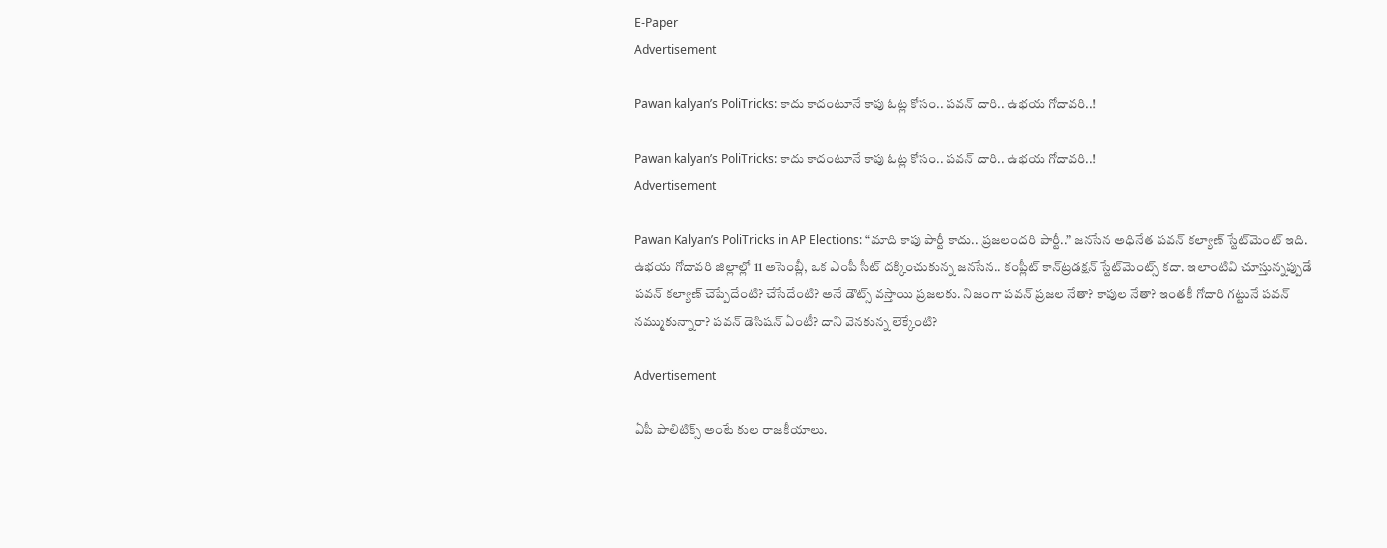E-Paper
Advertisement

Pawan kalyan’s PoliTricks: కాదు కాదంటూనే కాపు ఓట్ల కోసం.. పవన్ దారి.. ఉభయ గోదావరి..!

Pawan kalyan’s PoliTricks: కాదు కాదంటూనే కాపు ఓట్ల కోసం.. పవన్ దారి.. ఉభయ గోదావరి..!
Advertisement

Pawan Kalyan’s PoliTricks in AP Elections: “మాది కాపు పార్టీ కాదు.. ప్రజలందరి పార్టీ..” జనసేన అధినేత పవన్‌ కల్యాణ్‌ స్టేట్‌మెంట్ ఇది. ఉభయ గోదావరి జిల్లాల్లో 11 అసెంబ్లీ, ఒక ఎంపీ సీట్ దక్కించుకున్న జనసేన.. కంప్లీట్ కాన్‌ట్రడక్షన్ స్టేట్‌మెంట్స్‌ కదా. ఇలాంటివి చూస్తున్నప్పుడే పవన్‌ కల్యాణ్‌ చెప్పేదేంటి? చేసేదేంటి? అనే డౌట్స్‌ వస్తాయి ప్రజలకు. నిజంగా పవన్‌ ప్రజల నేతా? కాపుల నేతా? ఇంతకీ గోదారి గట్టునే పవన్‌ నమ్ముకున్నారా? పవన్ డెసిషన్‌ ఏంటీ? దాని వెనకున్న లెక్కేంటి?

Advertisement

ఏపీ పాలిటిక్స్‌ అంటే కుల రాజకీయాలు.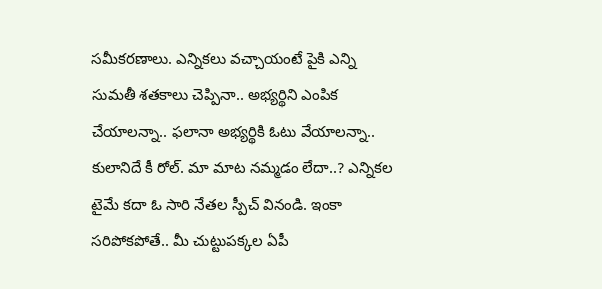సమీకరణాలు. ఎన్నికలు వచ్చాయంటే పైకి ఎన్ని సుమతీ శతకాలు చెప్పినా.. అభ్యర్థిని ఎంపిక చేయాలన్నా.. ఫలానా అభ్యర్థికి ఓటు వేయాలన్నా.. కులానిదే కీ రోల్. మా మాట నమ్మడం లేదా..? ఎన్నికల టైమే కదా ఓ సారి నేతల స్పీచ్‌ వినండి. ఇంకా సరిపోకపోతే.. మీ చుట్టుపక్కల ఏపీ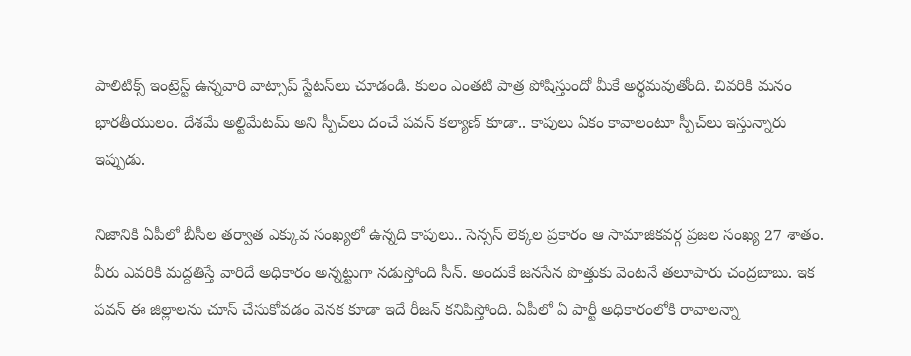పాలిటిక్స్‌ ఇంట్రెస్ట్‌ ఉన్నవారి వాట్సాప్‌ స్టేటస్‌లు చూడండి. కులం ఎంతటి పాత్ర పోషిస్తుందో మీకే అర్థమవుతోంది. చివరికి మనం భారతీయులం. దేశమే అల్టిమేటమ్‌ అని స్పీచ్‌లు దంచే పవన్‌ కల్యాణ్‌ కూడా.. కాపులు ఏకం కావాలంటూ స్పీచ్‌లు ఇస్తున్నారు ఇప్పుడు.

నిజానికి ఏపీలో బీసీల తర్వాత ఎక్కువ సంఖ్యలో ఉన్నది కాపులు.. సెన్సస్ లెక్కల ప్రకారం ఆ సామాజికవర్గ ప్రజల సంఖ్య 27 శాతం. వీరు ఎవరికి మద్దతిస్తే వారిదే అధికారం అన్నట్టుగా నడుస్తోంది సీన్. అందుకే జనసేన పొత్తుకు వెంటనే తలూపారు చంద్రబాబు. ఇక పవన్‌ ఈ జిల్లాలను చూస్‌ చేసుకోవడం వెనక కూడా ఇదే రీజన్‌ కనిపిస్తోంది. ఏపీలో ఏ పార్టీ అధికారంలోకి రావాలన్నా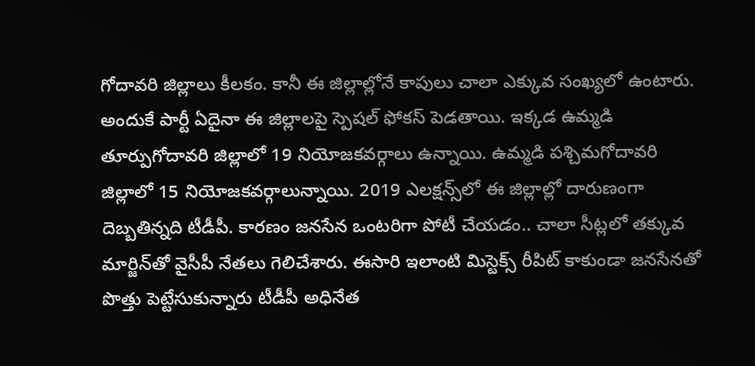గోదావరి జిల్లాలు కీలకం. కానీ ఈ జిల్లాల్లోనే కాపులు చాలా ఎక్కువ సంఖ్యలో ఉంటారు. అందుకే పార్టీ ఏదైనా ఈ జిల్లాలపై స్పెషల్ ఫోకస్ పెడతాయి. ఇక్కడ ఉమ్మడి తూర్పుగోదావరి జిల్లాలో 19 నియోజకవర్గాలు ఉన్నాయి. ఉమ్మడి పశ్చిమగోదావరి జిల్లాలో 15 నియోజకవర్గాలున్నాయి. 2019 ఎలక్షన్స్‌లో ఈ జిల్లాల్లో దారుణంగా దెబ్బతిన్నది టీడీపీ. కారణం జనసేన ఒంటరిగా పోటీ చేయడం.. చాలా సీట్లలో తక్కువ మార్జిన్‌తో వైసీపీ నేతలు గెలిచేశారు. ఈసారి ఇలాంటి మిస్టెక్స్‌ రీపిట్‌ కాకుండా జనసేనతో పొత్తు పెట్టేసుకున్నారు టీడీపీ అధినేత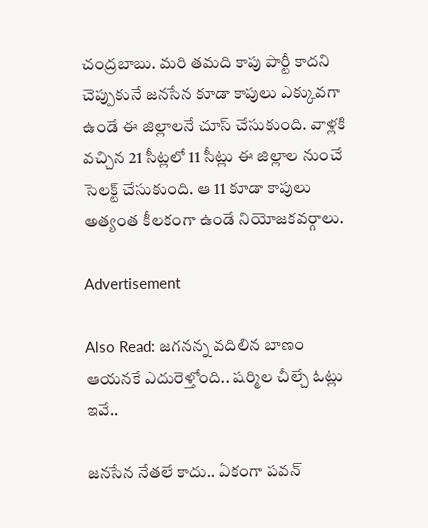చంద్రబాబు. మరి తమది కాపు పార్టీ కాదని చెప్పుకునే జనసేన కూడా కాపులు ఎక్కువగా ఉండే ఈ జిల్లాలనే చూస్‌ చేసుకుంది. వాళ్లకి వచ్చిన 21 సీట్లలో 11 సీట్లు ఈ జిల్లాల నుంచే సెలక్ట్ చేసుకుంది. ఆ 11 కూడా కాపులు అత్యంత కీలకంగా ఉండే నియోజకవర్గాలు.

Advertisement

Also Read: జగనన్న వదిలిన బాణం ఆయనకే ఎదురెళ్తోంది.. షర్మిల చీల్చే ఓట్లు ఇవే..

జనసేన నేతలే కాదు.. ఏకంగా పవన్‌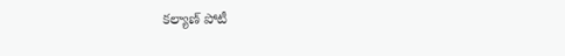కల్యాణ్‌ పోటీ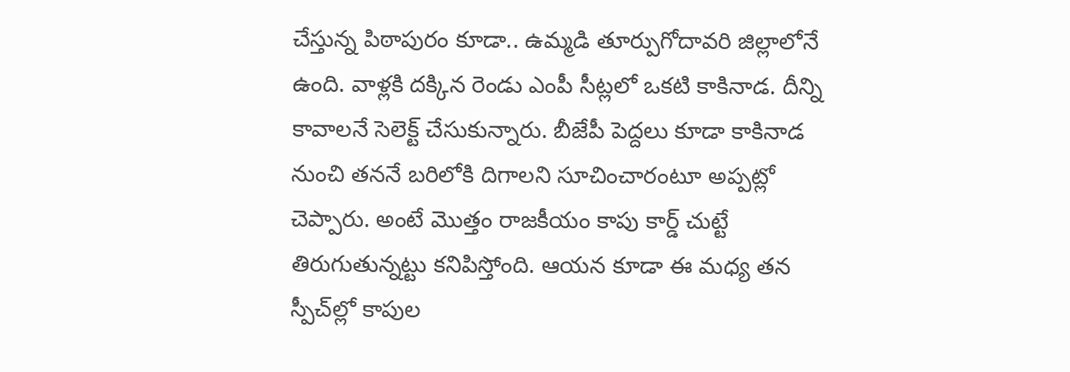చేస్తున్న పిఠాపురం కూడా.. ఉమ్మడి తూర్పుగోదావరి జిల్లాలోనే ఉంది. వాళ్లకి దక్కిన రెండు ఎంపీ సీట్లలో ఒకటి కాకినాడ. దీన్ని కావాలనే సెలెక్ట్ చేసుకున్నారు. బీజేపీ పెద్దలు కూడా కాకినాడ నుంచి తననే బరిలోకి దిగాలని సూచించారంటూ అప్పట్లో చెప్పారు. అంటే మొత్తం రాజకీయం కాపు కార్డ్‌ చుట్టే తిరుగుతున్నట్టు కనిపిస్తోంది. ఆయన కూడా ఈ మధ్య తన స్పీచ్‌ల్లో కాపుల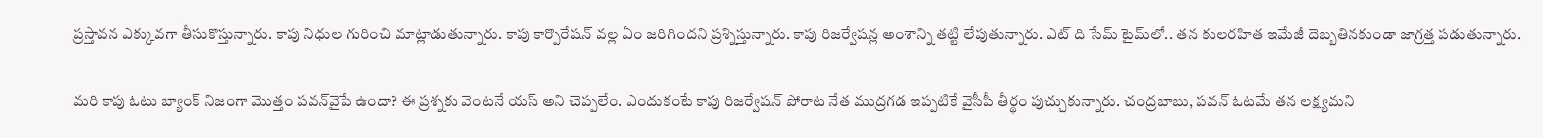ప్రస్తావన ఎక్కువగా తీసుకొస్తున్నారు. కాపు నిధుల గురించి మాట్లాడుతున్నారు. కాపు కార్పొరేషన్‌ వల్ల ఏం జరిగిందని ప్రశ్నిస్తున్నారు. కాపు రిజర్వేషన్ల అంశాన్ని తట్టి లేపుతున్నారు. ఎట్‌ ది సేమ్‌ టైమ్‌లో.. తన కులరహిత ఇమేజీ దెబ్బతినకుండా జాగ్రత్త పడుతున్నారు.

మరి కాపు ఓటు బ్యాంక్ నిజంగా మొత్తం పవన్‌వైపే ఉందా? ఈ ప్రశ్నకు వెంటనే యస్ అని చెప్పలేం. ఎందుకంటే కాపు రిజర్వేషన్‌ పోరాట నేత ముద్రగడ ఇప్పటికే వైసీపీ తీర్థం పుచ్చుకున్నారు. చంద్రబాబు, పవన్ ఓటమే తన లక్ష్యమని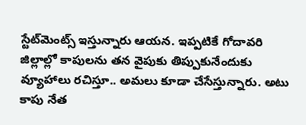స్టేట్‌మెంట్స్‌ ఇస్తున్నారు ఆయన. ఇప్పటికే గోదావరి జిల్లాల్లో కాపులను తన వైపుకు తిప్పుకునేందుకు వ్యూహాలు రచిస్తూ.. అమలు కూడా చేసేస్తున్నారు. అటు కాపు నేత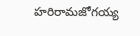హరిరామజోగయ్య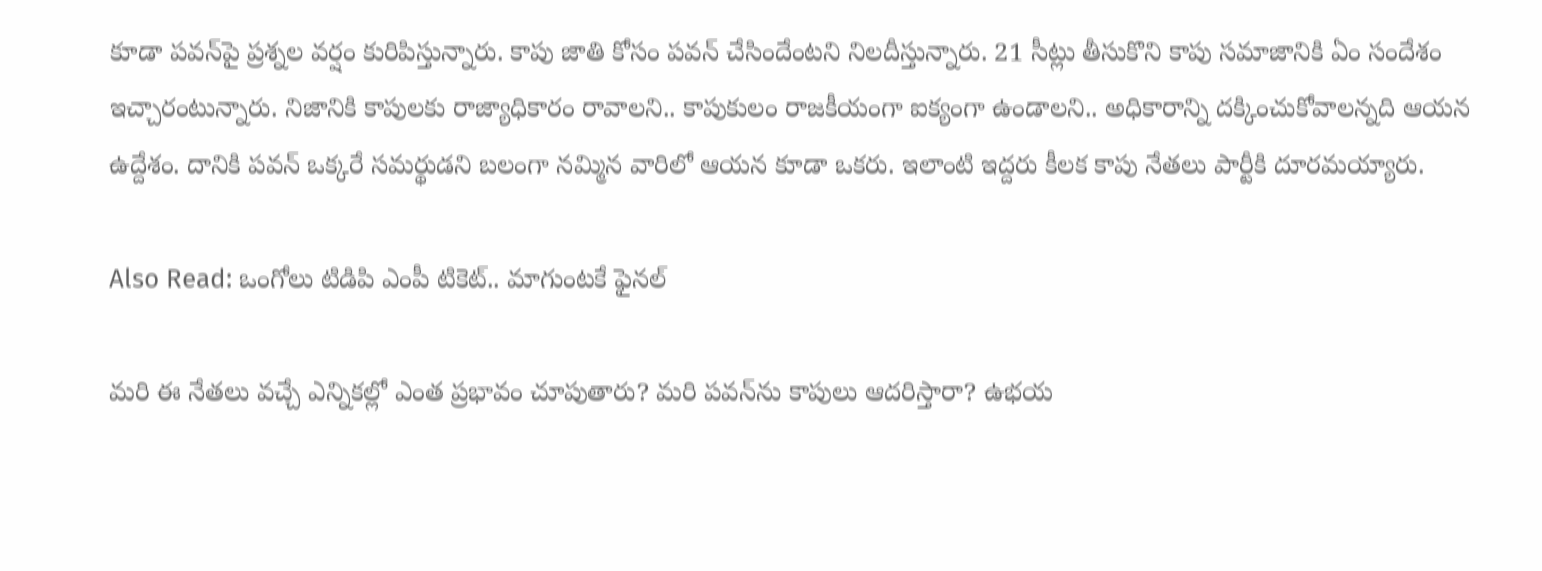కూడా పవన్‌పై ప్రశ్నల వర్షం కురిపిస్తున్నారు. కాపు జాతి కోసం పవన్ చేసిందేంటని నిలదీస్తున్నారు. 21 సీట్లు తీసుకొని కాపు సమాజానికి ఏం సందేశం ఇచ్చారంటున్నారు. నిజానికి కాపులకు రాజ్యాధికారం రావాలని.. కాపుకులం రాజకీయంగా ఐక్యంగా ఉండాలని.. అధికారాన్ని దక్కించుకోవాలన్నది ఆయన ఉద్దేశం. దానికి పవన్‌ ఒక్కరే సమర్థుడని బలంగా నమ్మిన వారిలో ఆయన కూడా ఒకరు. ఇలాంటి ఇద్దరు కీలక కాపు నేతలు పార్టీకి దూరమయ్యారు.

Also Read: ఒంగోలు టిడిపి ఎంపీ టికెట్.. మాగుంటకే ఫైనల్

మరి ఈ నేతలు వచ్చే ఎన్నికల్లో ఎంత ప్రభావం చూపుతారు? మరి పవన్‌ను కాపులు ఆదరిస్తారా? ఉభయ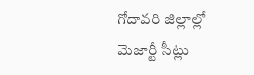గోదావరి జిల్లాల్లో మెజార్టీ సీట్లు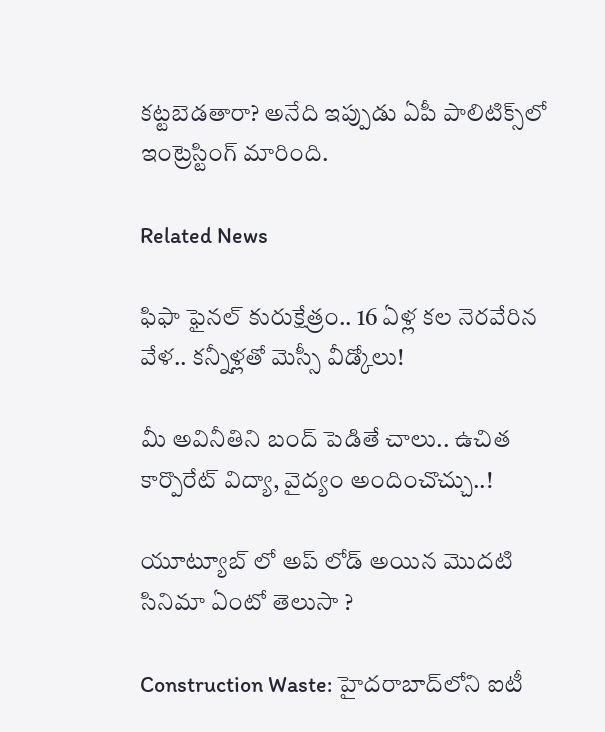కట్టబెడతారా? అనేది ఇప్పుడు ఏపీ పాలిటిక్స్‌లో ఇంట్రెస్టింగ్‌ మారింది.

Related News

ఫిఫా ఫైనల్ కురుక్షేత్రం.. 16 ఏళ్ల కల నెరవేరిన వేళ.. కన్నీళ్లతో మెస్సీ వీడ్కోలు!

మీ అవినీతిని బంద్ పెడితే చాలు.. ఉచిత కార్పొరేట్ విద్యా, వైద్యం అందించొచ్చు..!

యూట్యూబ్ లో అప్ లోడ్ అయిన మొదటి సినిమా ఏంటో తెలుసా ?

Construction Waste: హైదరాబాద్‌లోని ఐటీ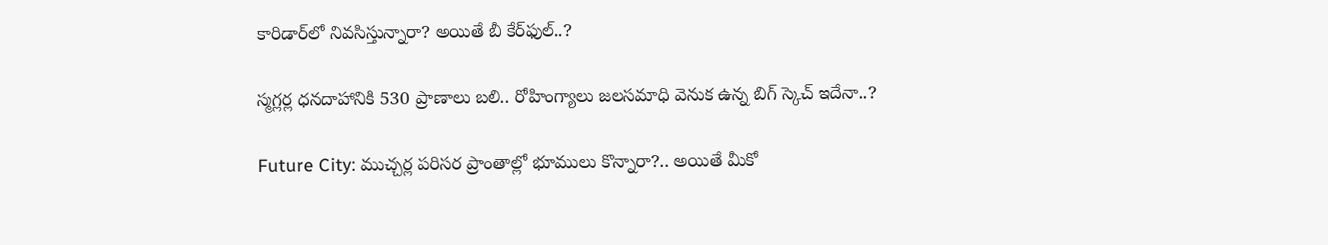కారిడార్‌లో నివసిస్తున్నారా? అయితే బీ కేర్‌ఫుల్..?

స్మగ్లర్ల ధనదాహానికి 530 ప్రాణాలు బలి.. రోహింగ్యాలు జలసమాధి వెనుక ఉన్న బిగ్ స్కెచ్ ఇదేనా..?

Future City: ముచ్చర్ల పరిసర ప్రాంతాల్లో భూములు కొన్నారా?.. అయితే మీకో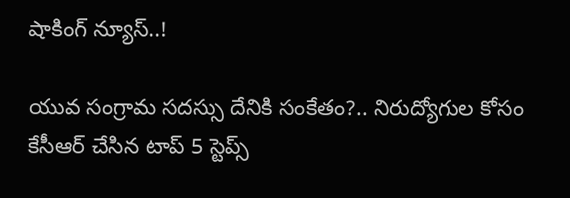షాకింగ్ న్యూస్..!

యువ సంగ్రామ సదస్సు దేనికి సంకేతం?.. నిరుద్యోగుల కోసం కేసీఆర్ చేసిన టాప్ 5 స్టెప్స్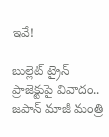ఇవే!

బుల్లెట్ ట్రైన్ ప్రాజెక్టుపై వివాదం.. జపాన్ మాజీ మంత్రి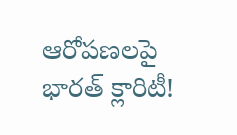ఆరోపణలపై భారత్ క్లారిటీ!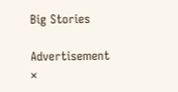Big Stories

Advertisement
×